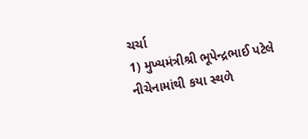ચર્ચા
1) મુખ્યમંત્રીશ્રી ભૂપેન્દ્રભાઈ પટેલે નીચેનામાંથી કયા સ્થળે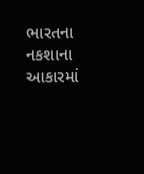ભારતના નકશાના આકારમાં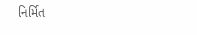નિર્મિત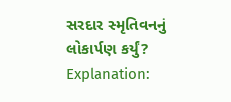સરદાર સ્મૃતિવનનું લોકાર્પણ કર્યું?
Explanation: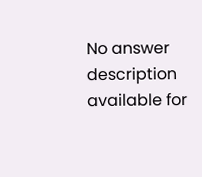No answer description available for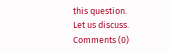this question.
Let us discuss.
Comments (0)